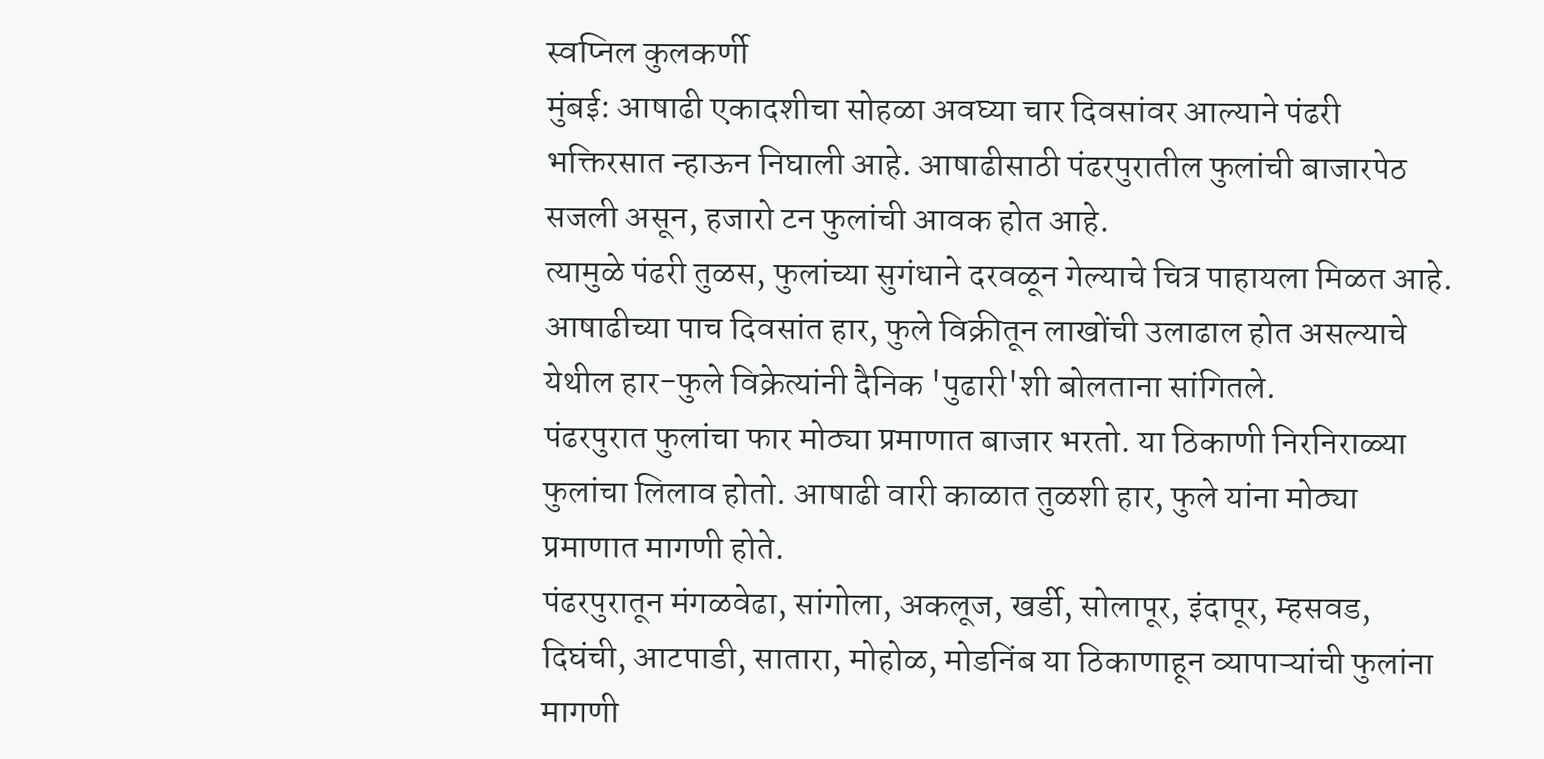स्वप्निल कुलकर्णी
मुंबई: आषाढी एकादशीचा सोहळा अवघ्या चार दिवसांवर आल्याने पंढरी भक्तिरसात न्हाऊन निघाली आहे. आषाढीसाठी पंढरपुरातील फुलांची बाजारपेठ सजली असून, हजारो टन फुलांची आवक होत आहे.
त्यामुळे पंढरी तुळस, फुलांच्या सुगंधाने दरवळून गेल्याचे चित्र पाहायला मिळत आहे. आषाढीच्या पाच दिवसांत हार, फुले विक्रीतून लाखोंची उलाढाल होत असल्याचे येथील हार-फुले विक्रेत्यांनी दैनिक 'पुढारी'शी बोलताना सांगितले.
पंढरपुरात फुलांचा फार मोठ्या प्रमाणात बाजार भरतो. या ठिकाणी निरनिराळ्या फुलांचा लिलाव होतो. आषाढी वारी काळात तुळशी हार, फुले यांना मोठ्या प्रमाणात मागणी होते.
पंढरपुरातून मंगळवेढा, सांगोला, अकलूज, खर्डी, सोलापूर, इंदापूर, म्हसवड, दिघंची, आटपाडी, सातारा, मोहोळ, मोडनिंब या ठिकाणाहून व्यापाऱ्यांची फुलांना मागणी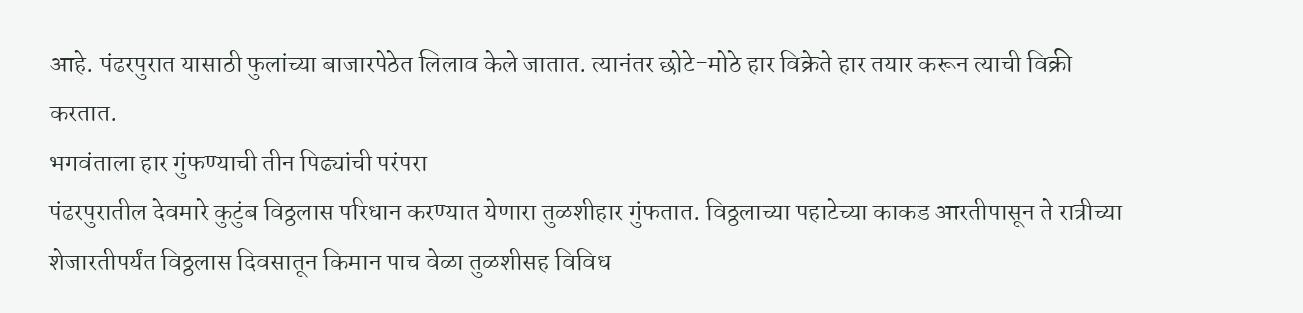आहे. पंढरपुरात यासाठी फुलांच्या बाजारपेठेत लिलाव केले जातात. त्यानंतर छोटे-मोठे हार विक्रेते हार तयार करून त्याची विक्री करतात.
भगवंताला हार गुंफण्याची तीन पिढ्यांची परंपरा
पंढरपुरातील देवमारे कुटुंब विठ्ठलास परिधान करण्यात येणारा तुळशीहार गुंफतात. विठ्ठलाच्या पहाटेच्या काकड आरतीपासून ते रात्रीच्या शेजारतीपर्यंत विठ्ठलास दिवसातून किमान पाच वेळा तुळशीसह विविध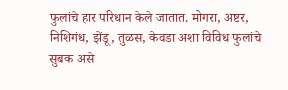फुलांचे हार परिधान केले जातात. मोगरा, अष्टर, निशिगंध, झेंडू, तुळस, केवडा अशा विविध फुलांचे सुबक असे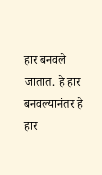हार बनवले जातात. हे हार बनवल्यानंतर हे हार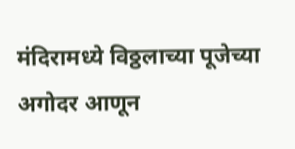मंदिरामध्ये विठ्ठलाच्या पूजेच्या अगोदर आणून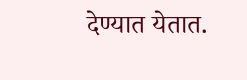देण्यात येतात.